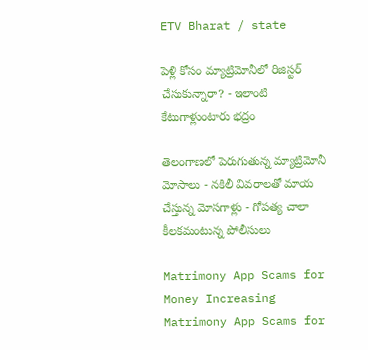ETV Bharat / state

పెళ్లి కోసం మ్యాట్రిమోనీలో రిజిస్టర్ చేసుకున్నారా? - ఇలాంటి కేటుగాళ్లుంటారు భద్రం

తెలంగాణలో పెరుగుతున్న మ్యాట్రిమోనీ మోసాలు - నకిలీ వివరాలతో మాయ చేస్తున్న మోసగాళ్లు - గోపత్య చాలా కీలకమంటున్న పోలీసులు

Matrimony App Scams for Money Increasing
Matrimony App Scams for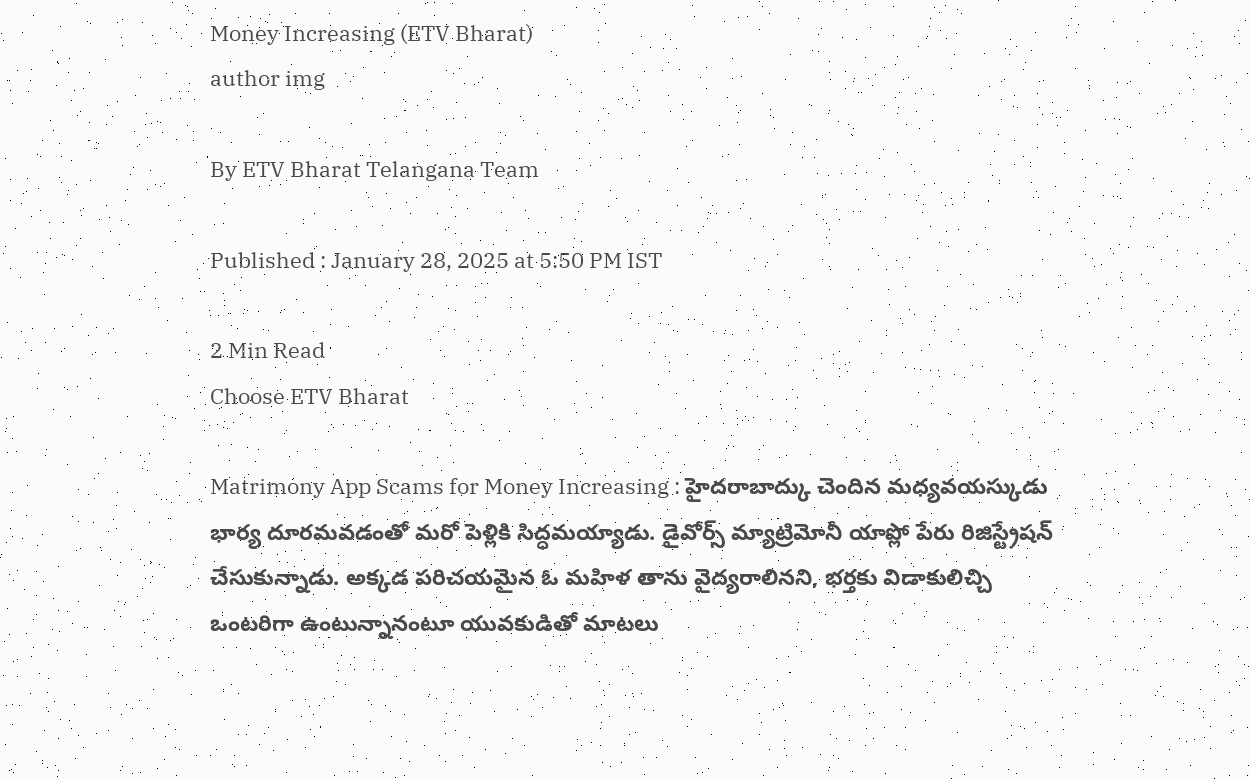Money Increasing (ETV Bharat)
author img

By ETV Bharat Telangana Team

Published : January 28, 2025 at 5:50 PM IST

2 Min Read
Choose ETV Bharat

Matrimony App Scams for Money Increasing : హైదరాబాద్కు చెందిన మధ్యవయస్కుడు భార్య దూరమవడంతో మరో పెళ్లికి సిద్ధమయ్యాడు. డైవోర్స్ మ్యాట్రిమోనీ యాప్లో పేరు రిజిస్ట్రేషన్ చేసుకున్నాడు. అక్కడ పరిచయమైన ఓ మహిళ తాను వైద్యరాలినని, భర్తకు విడాకులిచ్చి ఒంటరిగా ఉంటున్నానంటూ యువకుడితో మాటలు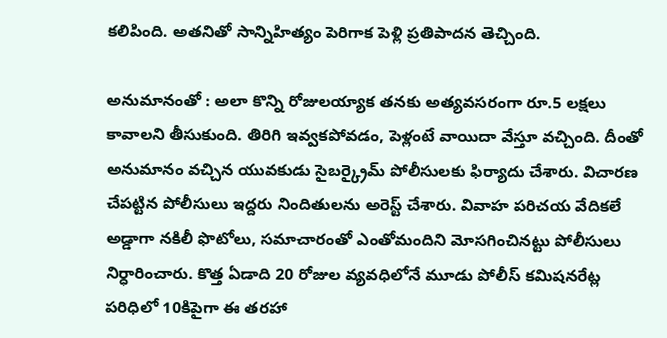కలిపింది. అతనితో సాన్నిహిత్యం పెరిగాక పెళ్లి ప్రతిపాదన తెచ్చింది.

అనుమానంతో : అలా కొన్ని రోజులయ్యాక తనకు అత్యవసరంగా రూ.5 లక్షలు కావాలని తీసుకుంది. తిరిగి ఇవ్వకపోవడం, పెళ్లంటే వాయిదా వేస్తూ వచ్చింది. దీంతో అనుమానం వచ్చిన యువకుడు సైబర్క్రైమ్ పోలీసులకు ఫిర్యాదు చేశారు. విచారణ చేపట్టిన పోలీసులు ఇద్దరు నిందితులను అరెస్ట్ చేశారు. వివాహ పరిచయ వేదికలే అడ్డాగా నకిలీ ఫొటోలు, సమాచారంతో ఎంతోమందిని మోసగించినట్టు పోలీసులు నిర్ధారించారు. కొత్త ఏడాది 20 రోజుల వ్యవధిలోనే మూడు పోలీస్ కమిషనరేట్ల పరిధిలో 10కిపైగా ఈ తరహా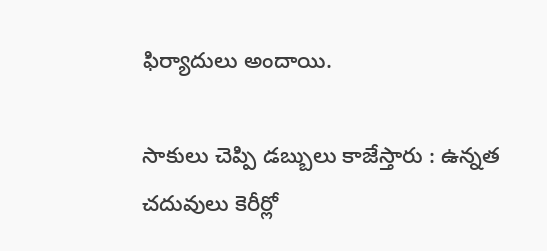ఫిర్యాదులు అందాయి.

సాకులు చెప్పి డబ్బులు కాజేస్తారు : ఉన్నత చదువులు కెరీర్లో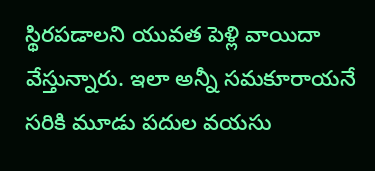స్థిరపడాలని యువత పెళ్లి వాయిదా వేస్తున్నారు. ఇలా అన్నీ సమకూరాయనే సరికి మూడు పదుల వయసు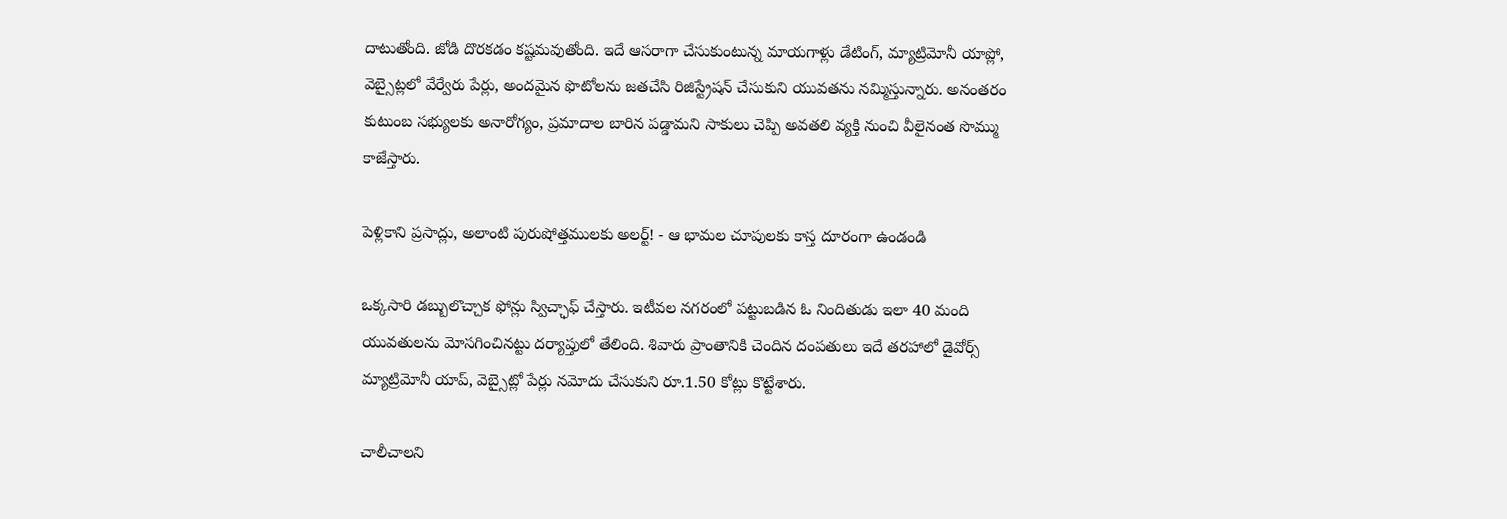దాటుతోంది. జోడి దొరకడం కష్టమవుతోంది. ఇదే ఆసరాగా చేసుకుంటున్న మాయగాళ్లు డేటింగ్, మ్యాట్రిమోనీ యాప్లో, వెబ్సైట్లలో వేర్వేరు పేర్లు, అందమైన ఫొటోలను జతచేసి రిజిస్ట్రేషన్ చేసుకుని యువతను నమ్మిస్తున్నారు. అనంతరం కుటుంబ సభ్యులకు అనారోగ్యం, ప్రమాదాల బారిన పడ్డామని సాకులు చెప్పి అవతలి వ్యక్తి నుంచి వీలైనంత సొమ్ము కాజేస్తారు.

పెళ్లికాని ప్రసాద్లు, అలాంటి పురుషోత్తములకు అలర్ట్! - ఆ భామల చూపులకు కాస్త దూరంగా ఉండండి

ఒక్కసారి డబ్బులొచ్చాక ఫోన్లు స్విచ్ఛాఫ్ చేస్తారు. ఇటీవల నగరంలో పట్టుబడిన ఓ నిందితుడు ఇలా 40 మంది యువతులను మోసగించినట్టు దర్యాప్తులో తేలింది. శివారు ప్రాంతానికి చెందిన దంపతులు ఇదే తరహాలో డైవోర్స్ మ్యాట్రిమోనీ యాప్, వెబ్సైట్లో పేర్లు నమోదు చేసుకుని రూ.1.50 కోట్లు కొట్టేశారు.

చాలీచాలని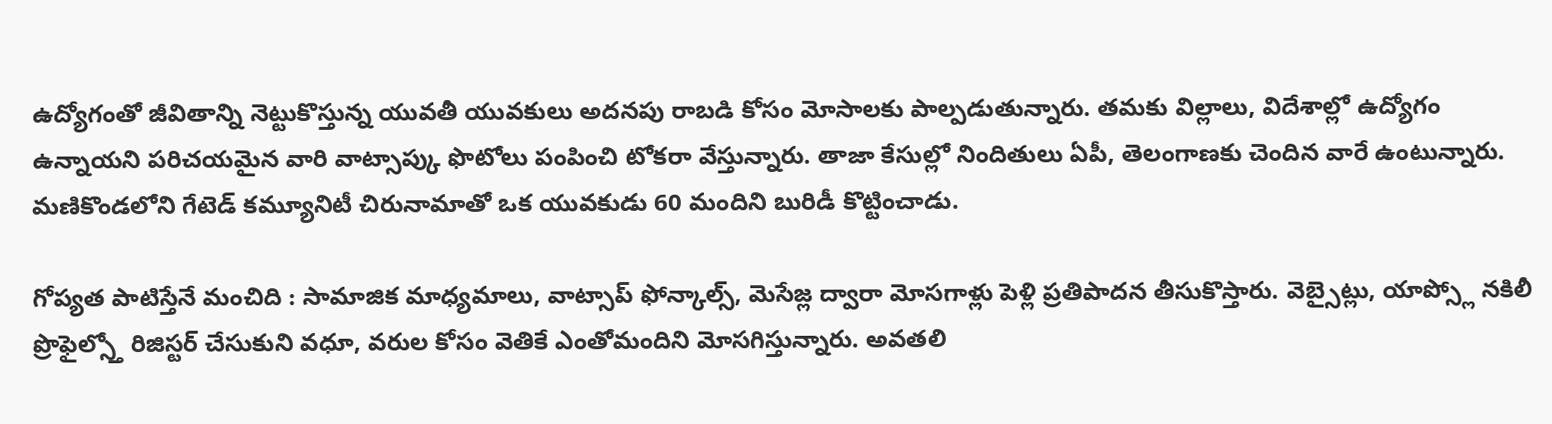ఉద్యోగంతో జీవితాన్ని నెట్టుకొస్తున్న యువతీ యువకులు అదనపు రాబడి కోసం మోసాలకు పాల్పడుతున్నారు. తమకు విల్లాలు, విదేశాల్లో ఉద్యోగం ఉన్నాయని పరిచయమైన వారి వాట్సాప్కు ఫొటోలు పంపించి టోకరా వేస్తున్నారు. తాజా కేసుల్లో నిందితులు ఏపీ, తెలంగాణకు చెందిన వారే ఉంటున్నారు. మణికొండలోని గేటెడ్ కమ్యూనిటీ చిరునామాతో ఒక యువకుడు 60 మందిని బురిడీ కొట్టించాడు.

గోప్యత పాటిస్తేనే మంచిది : సామాజిక మాధ్యమాలు, వాట్సాప్ ఫోన్కాల్స్, మెసేజ్ల ద్వారా మోసగాళ్లు పెళ్లి ప్రతిపాదన తీసుకొస్తారు. వెబ్సైట్లు, యాప్స్లో నకిలీ ప్రొఫైల్స్తో రిజిస్టర్ చేసుకుని వధూ, వరుల కోసం వెతికే ఎంతోమందిని మోసగిస్తున్నారు. అవతలి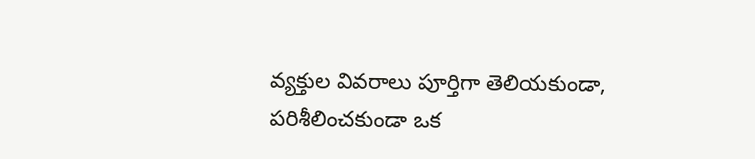వ్యక్తుల వివరాలు పూర్తిగా తెలియకుండా, పరిశీలించకుండా ఒక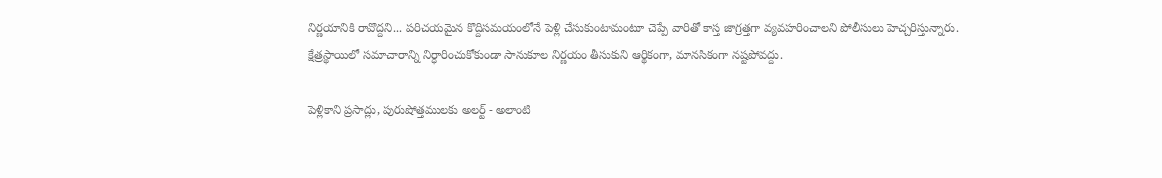నిర్ణయానికి రావొద్దని... పరిచయమైన కొద్దిసమయంలోనే పెళ్లి చేసుకుంటామంటూ చెప్పే వారితో కాస్త జాగ్రత్తగా వ్యవహరించాలని పోలీసులు హెచ్చరిస్తున్నారు. క్షేత్రస్థాయిలో సమాచారాన్ని నిర్ధారించుకోకుండా సానుకూల నిర్ణయం తీసుకుని ఆర్థికంగా, మానసికంగా నష్టపోవద్దు.

పెళ్లికాని ప్రసాద్లు, పురుషోత్తములకు అలర్ట్ - అలాంటి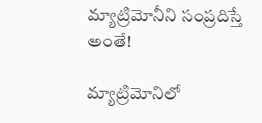మ్యాట్రిమోనీని సంప్రదిస్తే అంతే!

మ్యాట్రిమోనిలో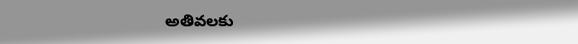అతివలకు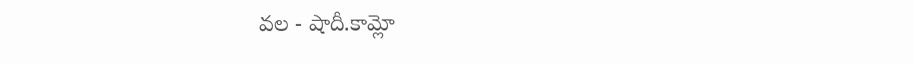వల - షాదీ.కామ్లో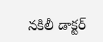నకిలీ డాక్టర్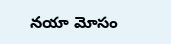నయా మోసం